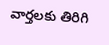వార్తలకు తిరిగి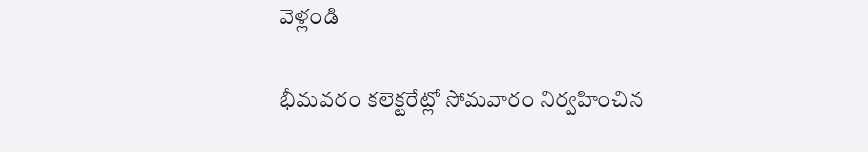వెళ్లండి

భీమవరం కలెక్టరేట్లో సోమవారం నిర్వహించిన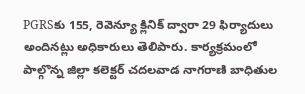PGRSకు 155, రెవెన్యూ క్లినిక్ ద్వారా 29 ఫిర్యాదులు అందినట్లు అధికారులు తెలిపారు. కార్యక్రమంలో పాల్గొన్న జిల్లా కలెక్టర్ చదలవాడ నాగరాణి బాధితుల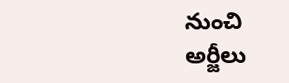నుంచి అర్జీలు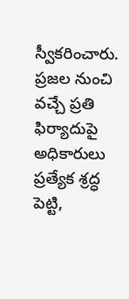స్వీకరించారు.
ప్రజల నుంచి వచ్చే ప్రతి ఫిర్యాదుపై అధికారులు ప్రత్యేక శ్రద్ధ పెట్టి,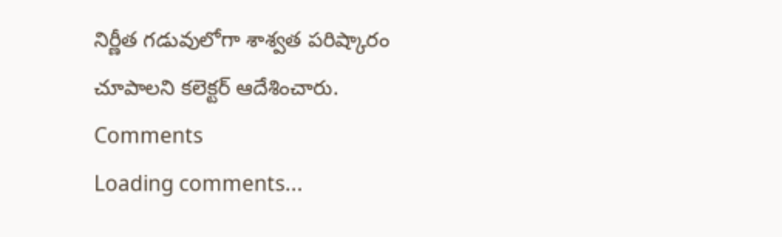నిర్ణీత గడువులోగా శాశ్వత పరిష్కారం చూపాలని కలెక్టర్ ఆదేశించారు.
Comments
Loading comments...